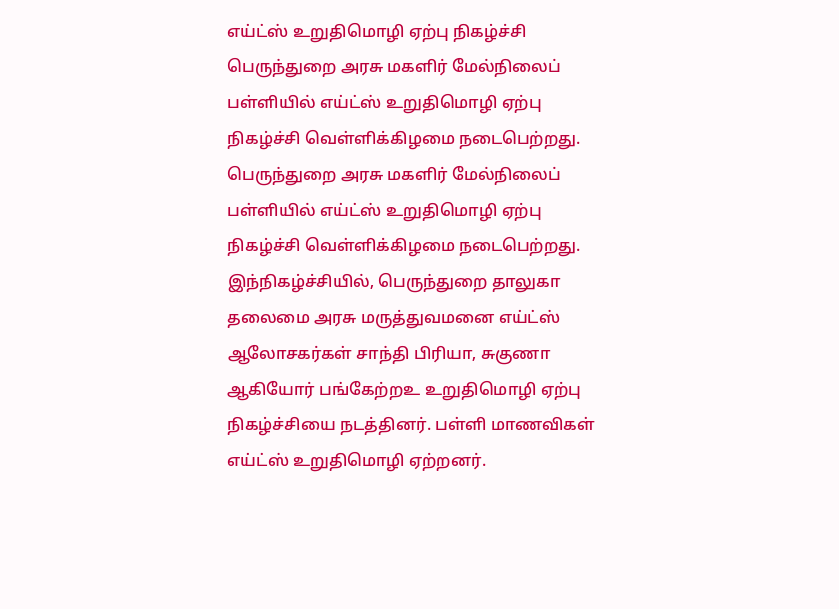எய்ட்ஸ் உறுதிமொழி ஏற்பு நிகழ்ச்சி
பெருந்துறை அரசு மகளிர் மேல்நிலைப் பள்ளியில் எய்ட்ஸ் உறுதிமொழி ஏற்பு நிகழ்ச்சி வெள்ளிக்கிழமை நடைபெற்றது.
பெருந்துறை அரசு மகளிர் மேல்நிலைப் பள்ளியில் எய்ட்ஸ் உறுதிமொழி ஏற்பு நிகழ்ச்சி வெள்ளிக்கிழமை நடைபெற்றது.
இந்நிகழ்ச்சியில், பெருந்துறை தாலுகா தலைமை அரசு மருத்துவமனை எய்ட்ஸ் ஆலோசகர்கள் சாந்தி பிரியா, சுகுணா ஆகியோர் பங்கேற்றஉ உறுதிமொழி ஏற்பு நிகழ்ச்சியை நடத்தினர். பள்ளி மாணவிகள் எய்ட்ஸ் உறுதிமொழி ஏற்றனர்.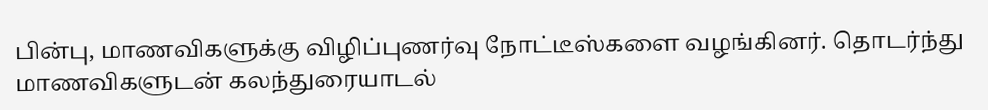பின்பு, மாணவிகளுக்கு விழிப்புணர்வு நோட்டீஸ்களை வழங்கினர். தொடர்ந்து மாணவிகளுடன் கலந்துரையாடல்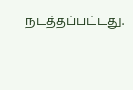நடத்தப்பட்டது.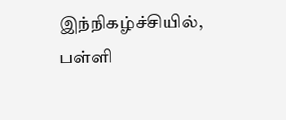இந்நிகழ்ச்சியில், பள்ளி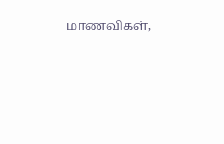மாணவிகள்,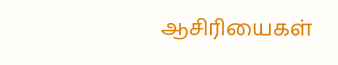ஆசிரியைகள்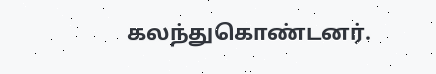கலந்துகொண்டனர்.